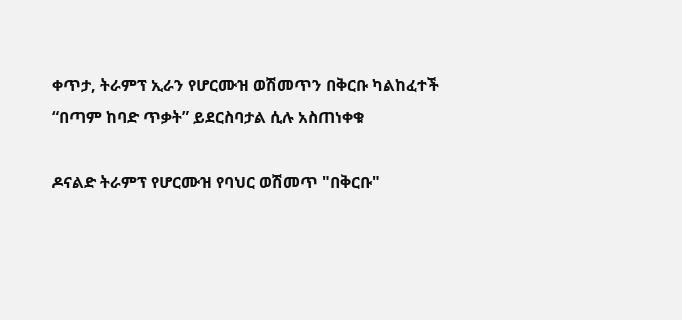ቀጥታ, ትራምፕ ኢራን የሆርሙዝ ወሽመጥን በቅርቡ ካልከፈተች “በጣም ከባድ ጥቃት” ይደርስባታል ሲሉ አስጠነቀቁ

ዶናልድ ትራምፕ የሆርሙዝ የባህር ወሽመጥ "በቅርቡ"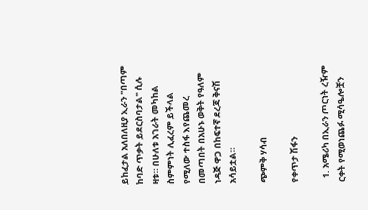ይከፈታል አለበለዚያ ኢራን "በጣም ከባድ ጥቃት ይደርስባታል" ሲሉ ዛቱ። በሁለቱ አገራት መካከል ስምምነት ሊፈረም ይችላል የሚለው ተስፋ እየጨመረ በመጣበት በአሁኑ ወቅት የዓለም ነዳጅ ዋጋ በከፍተኛ ደረጃ ቅናሽ አሳይቷል።

ጭምቅ ሃሳብ

የቀጥታ ሽፋን

  1. አሜሪካ በኢራን ጦርነት ረዥም ርቀት የሚወነጨፉ ሚሳዔሎቿን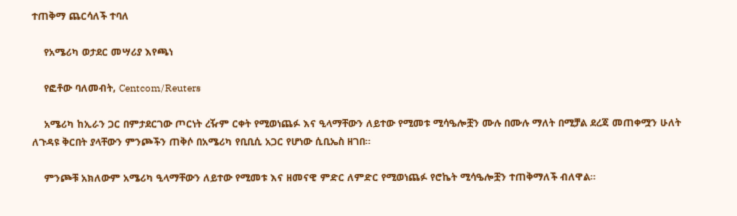ተጠቅማ ጨርሳለች ተባለ

    የአሜሪካ ወታደር መሣሪያ እየጫነ

    የፎቶው ባለመብት, Centcom/Reuters

    አሜሪካ ከኢራን ጋር በምታደርገው ጦርነት ረዥም ርቀት የሚወነጨፉ እና ዒላማቸውን ለይተው የሚመቱ ሚሳዔሎቿን ሙሉ በሙሉ ማለት በሚቻል ደረጃ መጠቀሟን ሁለት ለጉዳዩ ቅርበት ያላቸውን ምንጮችን ጠቅሶ በአሜሪካ የቢቢሲ አጋር የሆነው ሲቢኤስ ዘገበ።

    ምንጮቹ አክለውም አሜሪካ ዒላማቸውን ለይተው የሚመቱ እና ዘመናዊ ምድር ለምድር የሚወነጨፉ የሮኬት ሚሳዔሎቿን ተጠቅማለች ብለዋል።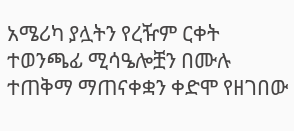አሜሪካ ያሏትን የረዥም ርቀት ተወንጫፊ ሚሳዔሎቿን በሙሉ ተጠቅማ ማጠናቀቋን ቀድሞ የዘገበው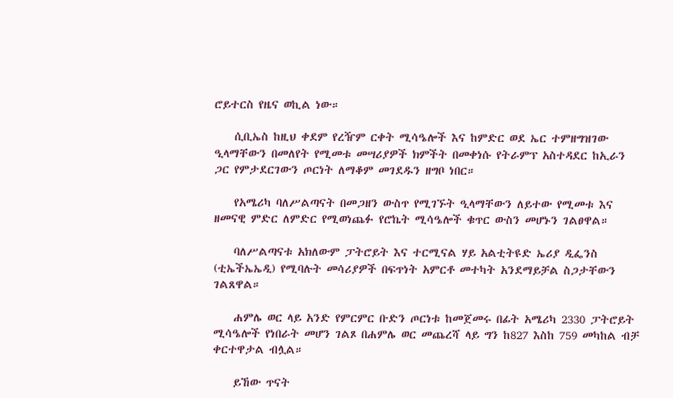ሮይተርስ የዜና ወኪል ነው።

    ሲቢኤስ ከዚህ ቀደም የረዥም ርቀት ሚሳዔሎች እና ከምድር ወደ ኤር ተምዘግዝገው ዒላማቸውን በመለየት የሚመቱ መሣሪያዎች ክምችት በመቀነሱ የትራምፕ አስተዳደር ከኢራን ጋር የምታደርገውን ጦርነት ለማቆም መገደዱን ዘግቦ ነበር።

    የአሜሪካ ባለሥልጣናት በመጋዘን ውስጥ የሚገኙት ዒላማቸውን ለይተው የሚመቱ እና ዘመናዊ ምድር ለምድር የሚወነጨፉ የሮኬት ሚሳዔሎች ቁጥር ውስን መሆኑን ገልፀዋል።

    ባለሥልጣናቱ አክለውም ፓትሮይት እና ተርሚናል ሃይ አልቲትዩድ ኤሪያ ዲፌንስ (ቲኤችኤኤዲ) የሚባሉት መሳሪያዎች በፍጥነት አምርቶ መተካት አንደማይቻል ስጋታቸውን ገልጸዋል።

    ሐምሌ ወር ላይ አንድ የምርምር ቡድን ጦርነቱ ከመጀመሩ በፊት አሜሪካ 2330 ፓትሮይት ሚሳዔሎች የነበራት መሆን ገልጾ በሐምሌ ወር መጨረሻ ላይ ግን ከ827 እስከ 759 መካከል ብቻ ቀርተዋታል ብሏል።

    ይኸው ጥናት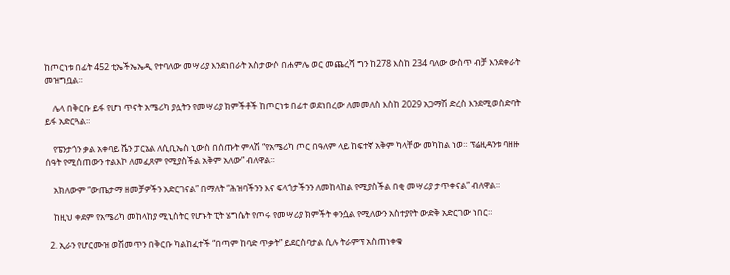ከጦርነቱ በፊት 452 ቲኤችኤኤዲ የተባለው መሣሪያ እንደነበራት አስታውሶ በሐምሌ ወር መጨረሻ ግን ከ278 እስከ 234 ባለው ውስጥ ብቻ እንደቀራት መዝግቧል።

    ሌላ በቅርቡ ይፋ የሆነ ጥናት አሜሪካ ያሏትን የመሣሪያ ክምችቶች ከጦርነቱ በፊተ ወደነበረው ለመመለስ እስከ 2029 አጋማሽ ድረስ እንደሚወስድባት ይፋ አድርጓል።

    የፔንታጎን ቃል አቀባይ ሼን ፓርኔል ለሲቢኤስ ኒውስ በሰጡት ምላሽ “የአሜሪካ ጦር በዓለም ላይ ከፍተኛ አቅም ካላቸው መካከል ነወ። ፕሬዚዳንቱ ባዘዙ ሰዓት የሚሰጠውን ተልእኮ ለመፈጸም የሚያስችል አቅም አለው” ብለዋል።

    አክለውም “ውጤታማ ዘመቻዎችን አድርገናል” በማለት “ሕዝባችንን እና ፍላጎታችንን ለመከላከል የሚያስችል በቂ መሣሪያ ታጥቀናል” ብለዋል።

    ከዚህ ቀደም የአሜሪካ መከላከያ ሚኒስትር የሆኑት ፒት ሄግሴት የጦሩ የመሣሪያ ክምችት ቀንሷል የሚለውን አስተያየት ውድቅ አድርገው ነበር።

  2. ኢራን የሆርሙዝ ወሽመጥን በቅርቡ ካልከፈተች “በጣም ከባድ ጥቃት” ይደርስባታል ሲሉ ትራምፕ አስጠነቀቁ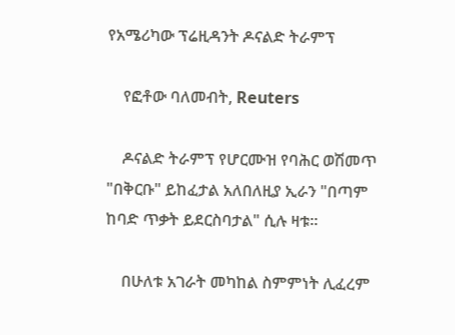የአሜሪካው ፕሬዚዳንት ዶናልድ ትራምፕ

    የፎቶው ባለመብት, Reuters

    ዶናልድ ትራምፕ የሆርሙዝ የባሕር ወሽመጥ "በቅርቡ" ይከፈታል አለበለዚያ ኢራን "በጣም ከባድ ጥቃት ይደርስባታል" ሲሉ ዛቱ።

    በሁለቱ አገራት መካከል ስምምነት ሊፈረም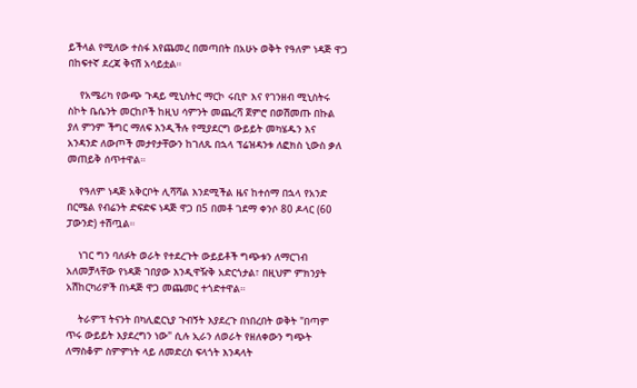ይችላል የሚለው ተስፋ እየጨመረ በመጣበት በአሁኑ ወቅት የዓለም ነዳጅ ዋጋ በከፍተኛ ደረጃ ቅናሽ አሳይቷል።

    የአሜሪካ የውጭ ጉዳይ ሚኒስትር ማርኮ ሩቢዮ እና የገንዘብ ሚኒስትሩ ስኮት ቤሴንት መርከቦች ከዚህ ሳምንት መጨረሻ ጀምሮ በወሽመጡ በኩል ያለ ምንም ችግር ማለፍ እንዲችሉ የሚያደርግ ውይይት መካሄዱን እና አንዳንድ ለውጦች መታየታቸውን ከገለጹ በኋላ ፕሬዝዳንቱ ለፎክስ ኒውስ ቃለ መጠይቅ ሰጥተዋል።

    የዓለም ነዳጅ አቅርቦት ሊሻሻል እንደሚችል ዜና ከተሰማ በኋላ የአንድ በርሜል የብሬንት ድፍድፍ ነዳጅ ዋጋ በ5 በመቶ ገደማ ቀንሶ 80 ዶላር (60 ፓውንድ) ተሽጧል።

    ነገር ግን ባለፉት ወራት የተደረጉት ውይይቶች ግጭቱን ለማርገብ አለመቻላቸው የነዳጅ ገበያው እንዲዋዥቅ አድርጎታል፣ በዚህም ምክንያት አሽከርካሪዎች በነዳጅ ዋጋ መጨመር ተጎድተዋል።

    ትራምፕ ትናንት በካሊፎርኒያ ጉብኝት እያደረጉ በነበረበት ወቅት "በጣም ጥሩ ውይይት እያደረግን ነው" ሲሉ ኢራን ለወራት የዘለቀውን ግጭት ለማስቆም ስምምነት ላይ ለመድረስ ፍላጎት እንዳላት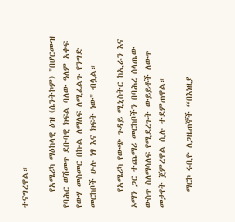ተናግረዋል።

    የአሜሪካ ማዕከላዊ ዕዝ (ሴንትኮም) "በሆርሙዝ የባሕር ወሽመጥ ደቡባዊ ክፍል ባለው ዓለም አቀፍ የውሃ መስመር በኩል ለማለፍ ለሚፈልጉ የንግድ መርከቦች ሁሉ ነፃ እና ክፍት ነው" ብሏል።

    የአሜሪካ የውጭ ጉዳይ ሚኒስትር ከኢራን እና ኦማን ጋር ተጨማሪ መርከቦችን በባሕረ ሰላጤው ውስጥ ስለማሳለፍ የሚደረጉት ውይይቶች ለውጥ መታየት ጀምረዋል ሲሉ ተደምጠዋል።

    ማርኮ ሩቢዮ ለጋዜጠኞች “በእነዚያ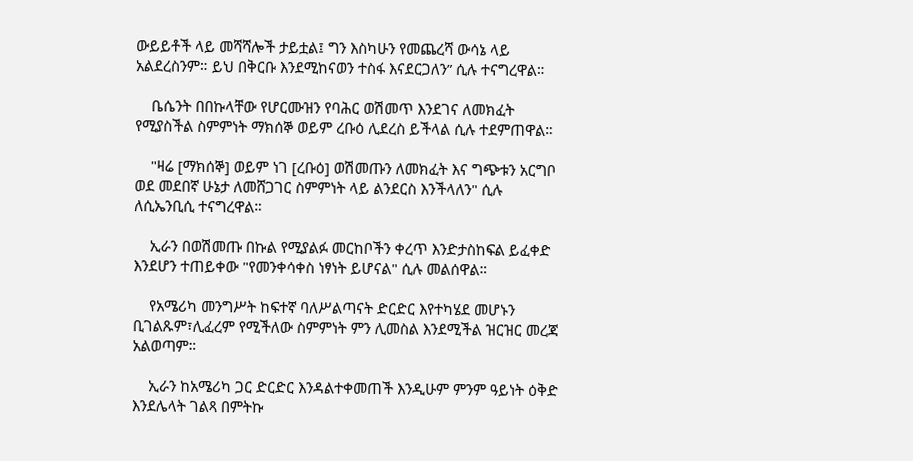ውይይቶች ላይ መሻሻሎች ታይቷል፤ ግን እስካሁን የመጨረሻ ውሳኔ ላይ አልደረስንም። ይህ በቅርቡ እንደሚከናወን ተስፋ እናደርጋለን” ሲሉ ተናግረዋል።

    ቤሴንት በበኩላቸው የሆርሙዝን የባሕር ወሽመጥ እንደገና ለመክፈት የሚያስችል ስምምነት ማክሰኞ ወይም ረቡዕ ሊደረስ ይችላል ሲሉ ተደምጠዋል።

    "ዛሬ [ማክሰኞ] ወይም ነገ [ረቡዕ] ወሽመጡን ለመክፈት እና ግጭቱን አርግቦ ወደ መደበኛ ሁኔታ ለመሸጋገር ስምምነት ላይ ልንደርስ እንችላለን" ሲሉ ለሲኤንቢሲ ተናግረዋል።

    ኢራን በወሽመጡ በኩል የሚያልፉ መርከቦችን ቀረጥ እንድታስከፍል ይፈቀድ እንደሆን ተጠይቀው "የመንቀሳቀስ ነፃነት ይሆናል" ሲሉ መልሰዋል።

    የአሜሪካ መንግሥት ከፍተኛ ባለሥልጣናት ድርድር እየተካሄደ መሆኑን ቢገልጹም፣ሊፈረም የሚችለው ስምምነት ምን ሊመስል እንደሚችል ዝርዝር መረጃ አልወጣም።

    ኢራን ከአሜሪካ ጋር ድርድር እንዳልተቀመጠች እንዲሁም ምንም ዓይነት ዕቅድ እንደሌላት ገልጻ በምትኩ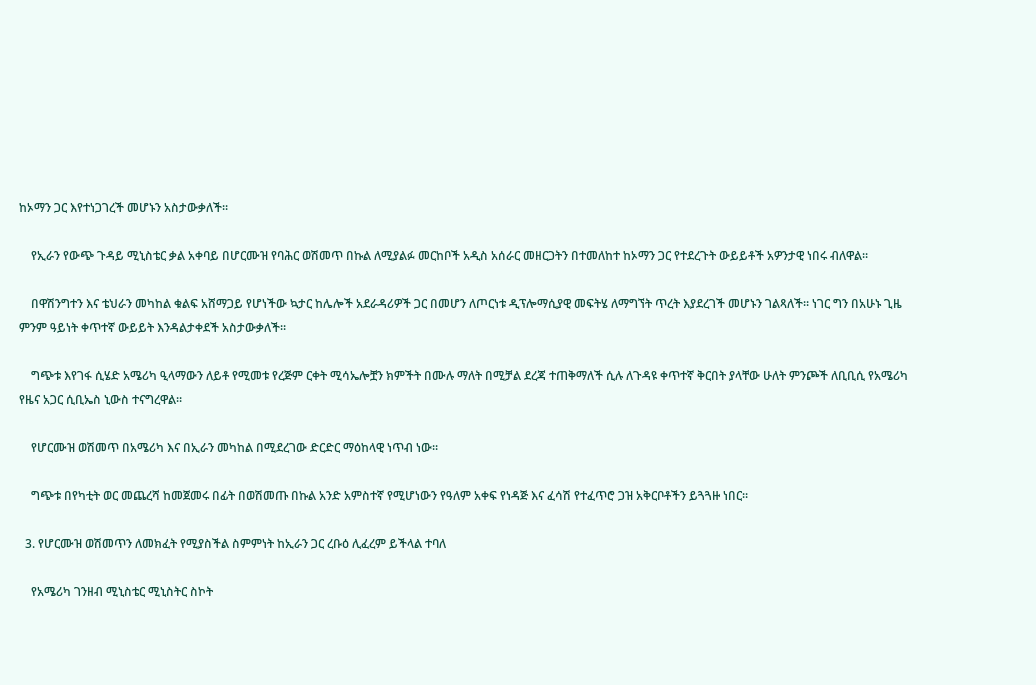ከኦማን ጋር እየተነጋገረች መሆኑን አስታውቃለች።

    የኢራን የውጭ ጉዳይ ሚኒስቴር ቃል አቀባይ በሆርሙዝ የባሕር ወሽመጥ በኩል ለሚያልፉ መርከቦች አዲስ አሰራር መዘርጋትን በተመለከተ ከኦማን ጋር የተደረጉት ውይይቶች አዎንታዊ ነበሩ ብለዋል።

    በዋሽንግተን እና ቴህራን መካከል ቁልፍ አሸማጋይ የሆነችው ኳታር ከሌሎች አደራዳሪዎች ጋር በመሆን ለጦርነቱ ዲፕሎማሲያዊ መፍትሄ ለማግኘት ጥረት እያደረገች መሆኑን ገልጻለች። ነገር ግን በአሁኑ ጊዜ ምንም ዓይነት ቀጥተኛ ውይይት እንዳልታቀደች አስታውቃለች።

    ግጭቱ እየገፋ ሲሄድ አሜሪካ ዒላማውን ለይቶ የሚመቱ የረጅም ርቀት ሚሳኤሎቿን ክምችት በሙሉ ማለት በሚቻል ደረጃ ተጠቅማለች ሲሉ ለጉዳዩ ቀጥተኛ ቅርበት ያላቸው ሁለት ምንጮች ለቢቢሲ የአሜሪካ የዜና አጋር ሲቢኤስ ኒውስ ተናግረዋል።

    የሆርሙዝ ወሽመጥ በአሜሪካ እና በኢራን መካከል በሚደረገው ድርድር ማዕከላዊ ነጥብ ነው።

    ግጭቱ በየካቲት ወር መጨረሻ ከመጀመሩ በፊት በወሽመጡ በኩል አንድ አምስተኛ የሚሆነውን የዓለም አቀፍ የነዳጅ እና ፈሳሽ የተፈጥሮ ጋዝ አቅርቦቶችን ይጓጓዙ ነበር።

  3. የሆርሙዝ ወሽመጥን ለመክፈት የሚያስችል ስምምነት ከኢራን ጋር ረቡዕ ሊፈረም ይችላል ተባለ

    የአሜሪካ ገንዘብ ሚኒስቴር ሚኒስትር ስኮት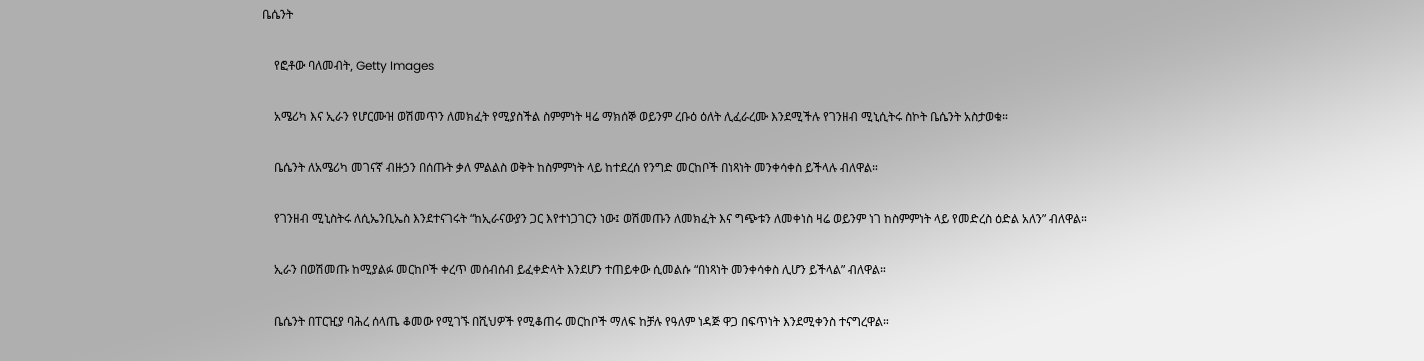ቤሴንት

    የፎቶው ባለመብት, Getty Images

    አሜሪካ እና ኢራን የሆርሙዝ ወሽመጥን ለመክፈት የሚያስችል ስምምነት ዛሬ ማክሰኞ ወይንም ረቡዕ ዕለት ሊፈራረሙ እንደሚችሉ የገንዘብ ሚኒሲትሩ ስኮት ቤሴንት አስታወቁ።

    ቤሴንት ለአሜሪካ መገናኛ ብዙኃን በሰጡት ቃለ ምልልስ ወቅት ከስምምነት ላይ ከተደረሰ የንግድ መርከቦች በነጻነት መንቀሳቀስ ይችላሉ ብለዋል።

    የገንዘብ ሚኒስትሩ ለሲኤንቢኤስ እንደተናገሩት “ከኢራናውያን ጋር እየተነጋገርን ነው፤ ወሽመጡን ለመክፈት እና ግጭቱን ለመቀነስ ዛሬ ወይንም ነገ ከስምምነት ላይ የመድረስ ዕድል አለን” ብለዋል።

    ኢራን በወሽመጡ ከሚያልፉ መርከቦች ቀረጥ መሰብሰብ ይፈቀድላት እንደሆን ተጠይቀው ሲመልሱ “በነጻነት መንቀሳቀስ ሊሆን ይችላል” ብለዋል።

    ቤሴንት በፐርዢያ ባሕረ ሰላጤ ቆመው የሚገኙ በሺህዎች የሚቆጠሩ መርከቦች ማለፍ ከቻሉ የዓለም ነዳጅ ዋጋ በፍጥነት እንደሚቀንስ ተናግረዋል።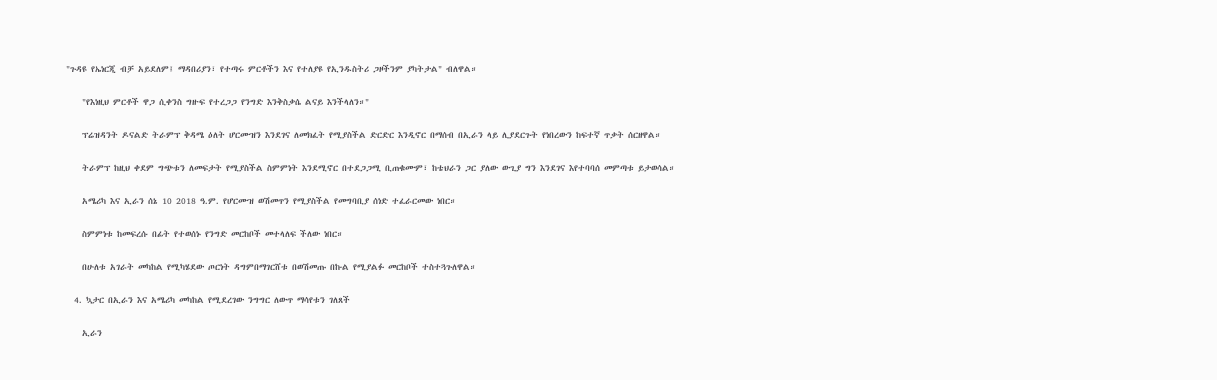"ጉዳዩ የኤነርጂ ብቻ አይደለም፤ ማዳበሪያን፣ የተጣሩ ምርቶችን እና የተለያዩ የኢንዱስትሪ ጋዞችንም ያካትታል" ብለዋል።

    "የእነዚህ ምርቶች ዋጋ ሲቀንስ ግዙፍ የተረጋጋ የንግድ እንቅስቃሴ ልናይ እንችላለን።"

    ፕሬዝዳንት ዶናልድ ትራምፕ ቅዳሜ ዕለት ሆርሙዝን እንደገና ለመክፈት የሚያስችል ድርድር እንዲኖር በማሰብ በኢራን ላይ ሊያደርጉት የነበረውን ከፍተኛ ጥቃት ሰርዘዋል።

    ትራምፕ ከዚህ ቀደም ግጭቱን ለመፍታት የሚያስችል ስምምነት እንደሚኖር በተደጋጋሚ ቢጠቁሙም፣ ከቴህራን ጋር ያለው ውጊያ ግን እንደገና እየተባባሰ መምጣቱ ይታወሳል።

    አሜሪካ እና ኢራን ሰኔ 10 2018 ዓ.ም. የሆርሙዝ ወሽመጥን የሚያስችል የመግባቢያ ሰነድ ተፈራርመው ነበር።

    ስምምነቱ ከመፍረሱ በፊት የተወሰኑ የንግድ መርከቦች መተላለፍ ችለው ነበር።

    በሁለቱ አገራት መካከል የሚካሄደው ጦርነት ዳግምበማገርሸቱ በወሽመጡ በኩል የሚያልፉ መርከቦች ተስተጓጉለዋል።

  4. ኳታር በኢራን እና አሜሪካ መካከል የሚደረገው ንግግር ለውጥ ማሳየቱን ገለጸች

    ኢራን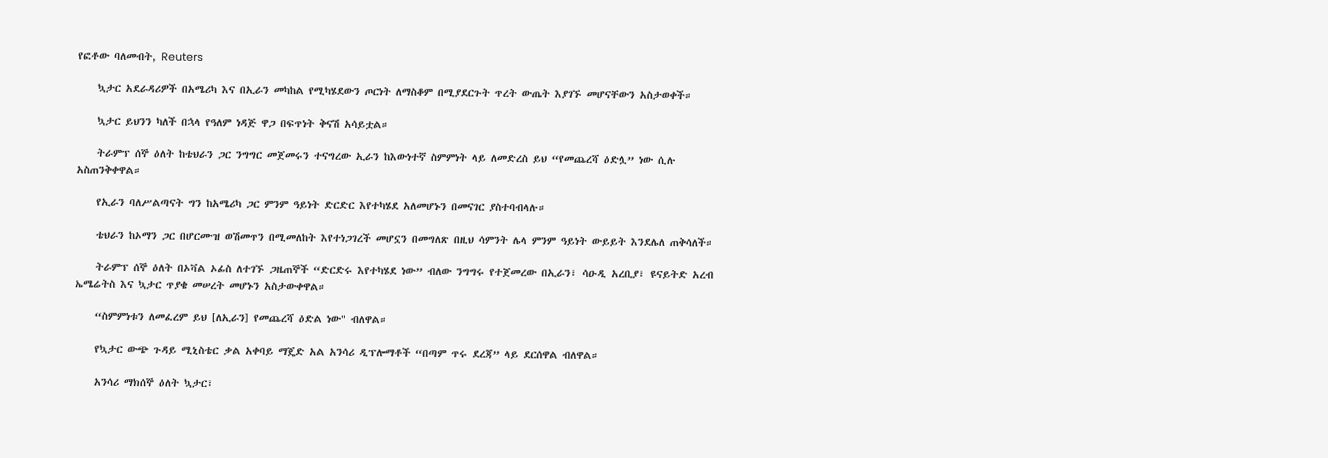የፎቶው ባለመብት, Reuters

    ኳታር አደራዳሪዎች በአሜሪካ እና በኢራን መካከል የሚካሄደውን ጦርነት ለማስቆም በሚያደርጉት ጥረት ውጤት እያገኙ መሆናቸውን አስታወቀች።

    ኳታር ይህንን ካለች በኋላ የዓለም ነዳጅ ዋጋ በፍጥነት ቅናሽ አሳይቷል።

    ትራምፕ ሰኞ ዕለት ከቴህራን ጋር ንግግር መጀመሩን ተናግረው ኢራን ከእውነተኛ ስምምነት ላይ ለመድረስ ይህ “የመጨረሻ ዕድሏ” ነው ሲሉ አስጠንቅቀዋል።

    የኢራን ባለሥልጣናት ግን ከአሜሪካ ጋር ምንም ዓይነት ድርድር እየተካሄደ አለመሆኑን በመናገር ያስተባብላሉ።

    ቴህራን ከኦማን ጋር በሆርሙዝ ወሽመጥን በሚመለከት እየተነጋገረች መሆኗን በመግለጽ በዚህ ሳምንት ሌላ ምንም ዓይነት ውይይት እንደሌለ ጠቅሳለች።

    ትራምፕ ሰኞ ዕለት በኦቫል ኦፊስ ለተገኙ ጋዜጠኞች “ድርድሩ እየተካሄደ ነው” ብለው ንግግሩ የተጀመረው በኢራን፣ ሳዑዲ አረቢያ፣ ዩናይትድ አረብ ኤሜሬትስ እና ኳታር ጥያቄ መሠረት መሆኑን አስታውቀዋል።

    “ስምምነቱን ለመፈረም ይህ [ለኢራን] የመጨረሻ ዕድል ነው" ብለዋል።

    የኳታር ውጭ ጉዳይ ሚኒስቴር ቃል አቀባይ ማጄድ አል አንሳሪ ዲፕሎማቶች “በጣም ጥሩ ደረጃ” ላይ ደርሰዋል ብለዋል።

    አንሳሪ ማክሰኞ ዕለት ኳታር፣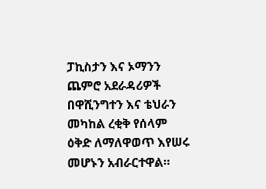ፓኪስታን እና ኦማንን ጨምሮ አደራዳሪዎች በዋሺንግተን እና ቴህራን መካከል ረቂቅ የሰላም ዕቅድ ለማለዋወጥ እየሠሩ መሆኑን አብራርተዋል።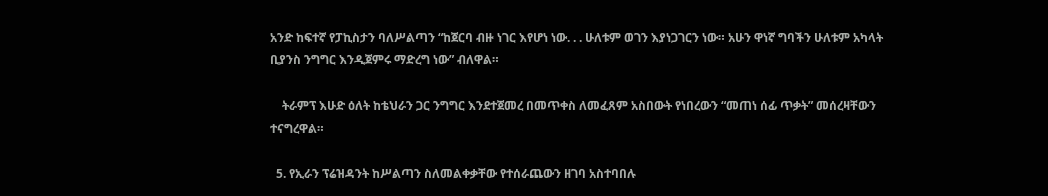አንድ ከፍተኛ የፓኪስታን ባለሥልጣን “ከጀርባ ብዙ ነገር እየሆነ ነው. . . ሁለቱም ወገን እያነጋገርን ነው። አሁን ዋነኛ ግባችን ሁለቱም አካላት ቢያንስ ንግግር እንዲጀምሩ ማድረግ ነው” ብለዋል።

    ትራምፕ እሁድ ዕለት ከቴህራን ጋር ንግግር እንደተጀመረ በመጥቀስ ለመፈጸም አስበውት የነበረውን “መጠነ ሰፊ ጥቃት” መሰረዛቸውን ተናግረዋል።

  5. የኢራን ፕሬዝዳንት ከሥልጣን ስለመልቀቃቸው የተሰራጨውን ዘገባ አስተባበሉ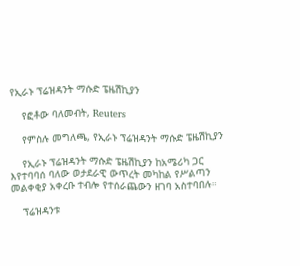የኢራኑ ፕሬዝዳንት ማሱድ ፔዜሽኪያን

    የፎቶው ባለመብት, Reuters

    የምስሉ መግለጫ, የኢራኑ ፕሬዝዳንት ማሱድ ፔዜሽኪያን

    የኢራኑ ፕሬዝዳንት ማሱድ ፔዜሽኪያን ከአሜሪካ ጋር እየተባባሰ ባለው ወታደራዊ ውጥረት መካከል የሥልጣን መልቀቂያ አቀረቡ ተብሎ የተሰራጨውን ዘገባ አስተባበሉ።

    ፕሬዝዳንቱ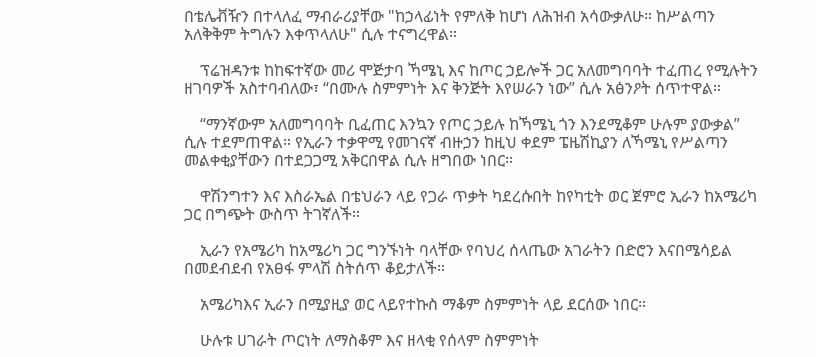በቴሌቭዥን በተላለፈ ማብራሪያቸው "ከኃላፊነት የምለቅ ከሆነ ለሕዝብ አሳውቃለሁ። ከሥልጣን አለቅቅም ትግሉን እቀጥላለሁ" ሲሉ ተናግረዋል።

    ፕሬዝዳንቱ ከከፍተኛው መሪ ሞጅታባ ኻሜኒ እና ከጦር ኃይሎች ጋር አለመግባባት ተፈጠረ የሚሉትን ዘገባዎች አስተባብለው፣ “በሙሉ ስምምነት እና ቅንጅት እየሠራን ነው” ሲሉ አፅንዖት ሰጥተዋል።

    “ማንኛውም አለመግባባት ቢፈጠር እንኳን የጦር ኃይሉ ከኻሜኒ ጎን እንደሚቆም ሁሉም ያውቃል” ሲሉ ተደምጠዋል። የኢራን ተቃዋሚ የመገናኛ ብዙኃን ከዚህ ቀደም ፔዜሽኪያን ለኻሜኒ የሥልጣን መልቀቂያቸውን በተደጋጋሚ አቅርበዋል ሲሉ ዘግበው ነበር።

    ዋሽንግተን እና እስራኤል በቴህራን ላይ የጋራ ጥቃት ካደረሱበት ከየካቲት ወር ጀምሮ ኢራን ከአሜሪካ ጋር በግጭት ውስጥ ትገኛለች።

    ኢራን የአሜሪካ ከአሜሪካ ጋር ግንኙነት ባላቸው የባህረ ሰላጤው አገራትን በድሮን እናበሜሳይል በመደብደብ የአፀፋ ምላሽ ስትሰጥ ቆይታለች።

    አሜሪካእና ኢራን በሚያዚያ ወር ላይየተኩስ ማቆም ስምምነት ላይ ደርሰው ነበር።

    ሁሉቱ ሀገራት ጦርነት ለማስቆም እና ዘላቂ የሰላም ስምምነት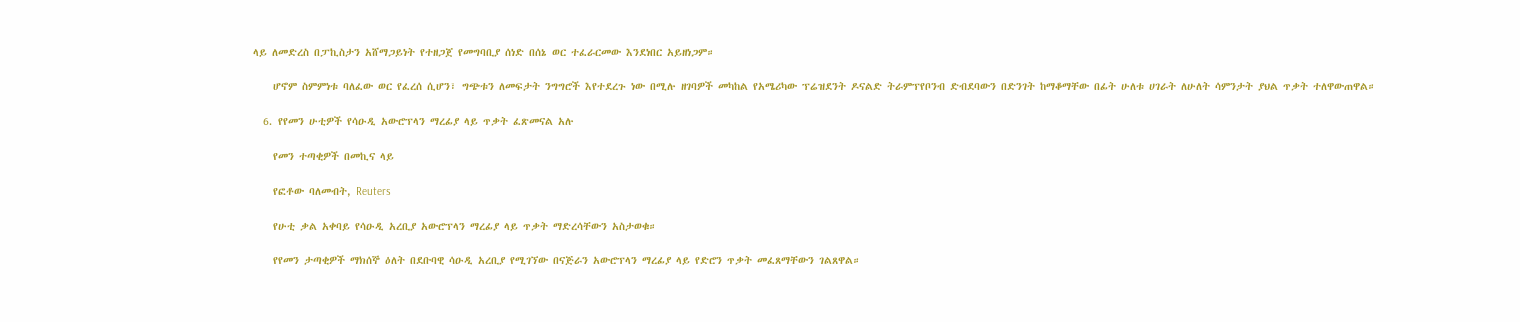ላይ ለመድረስ በፓኪስታን አሸማጋይነት የተዘጋጀ የመግባቢያ ሰነድ በሰኔ ወር ተፈራርመው እንደነበር አይዘነጋም።

    ሆኖም ስምምነቱ ባለፈው ወር የፈረሰ ሲሆን፣ ግጭቱን ለመፍታት ንግግሮች እየተደረጉ ነው በሚሉ ዘገባዎች መካከል የአሜሪካው ፕሬዝደንት ዶናልድ ትራምፕየቦንብ ድብደባውን በድንገት ከማቆማቸው በፊት ሁለቱ ሀገራት ለሁለት ሳምንታት ያህል ጥቃት ተለዋውጠዋል።

  6. የየመን ሁቲዎች የሳዑዲ አውሮፕላን ማረፊያ ላይ ጥቃት ፈጽመናል አሉ

    የመን ተጣቂዎች በመኪና ላይ

    የፎቶው ባለመብት, Reuters

    የሁቲ ቃል አቀባይ የሳዑዲ አረቢያ አውሮፕላን ማረፊያ ላይ ጥቃት ማድረሳቸውን አስታወቁ።

    የየመን ታጣቂዎች ማክሰኞ ዕለት በደቡባዊ ሳዑዲ አረቢያ የሚገኘው በናጅራን አውሮፕላን ማረፊያ ላይ የድሮን ጥቃት መፈጸማቸውን ገልጸዋል።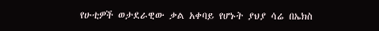የሁቲዎች ወታደራዊው ቃል አቀባይ የሆኑት ያህያ ሳሬ በኤክስ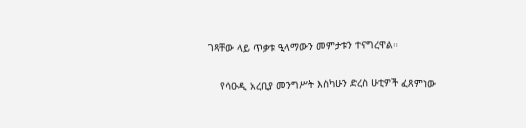ገጻቸው ላይ ጥቃቱ ዒላማውን መምታቱን ተናግረዋል።

    የሳዑዲ አረቢያ መንግሥት እስካሁን ድረስ ሁቲዎች ፈጸምነው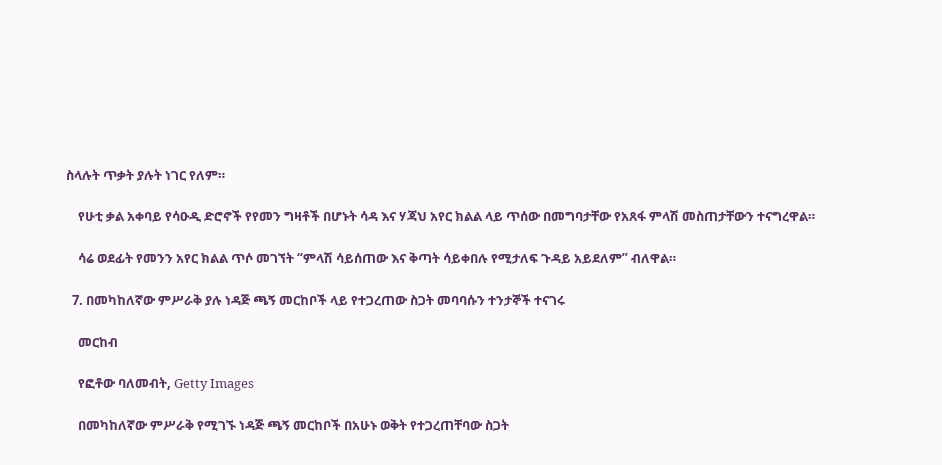ስላሉት ጥቃት ያሉት ነገር የለም።

    የሁቲ ቃል አቀባይ የሳዑዲ ድሮኖች የየመን ግዛቶች በሆኑት ሳዳ እና ሃጃህ አየር ክልል ላይ ጥሰው በመግባታቸው የአጸፋ ምላሽ መስጠታቸውን ተናግረዋል።

    ሳሬ ወደፊት የመንን አየር ክልል ጥሶ መገኘት “ምላሽ ሳይሰጠው እና ቅጣት ሳይቀበሉ የሚታለፍ ጉዳይ አይደለም” ብለዋል።

  7. በመካከለኛው ምሥራቅ ያሉ ነዳጅ ጫኝ መርከቦች ላይ የተጋረጠው ስጋት መባባሱን ተንታኞች ተናገሩ

    መርከብ

    የፎቶው ባለመብት, Getty Images

    በመካከለኛው ምሥራቅ የሚገኙ ነዳጅ ጫኝ መርከቦች በአሁኑ ወቅት የተጋረጠቸባው ስጋት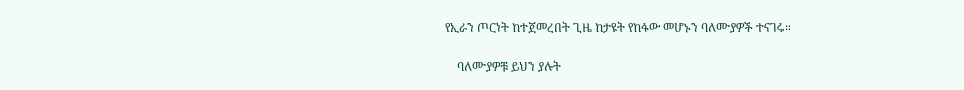የኢራን ጦርነት ከተጀመረበት ጊዜ ከታዩት የከፋው መሆኑን ባለሙያዎች ተናገሩ።

    ባለሙያዎቹ ይህን ያሉት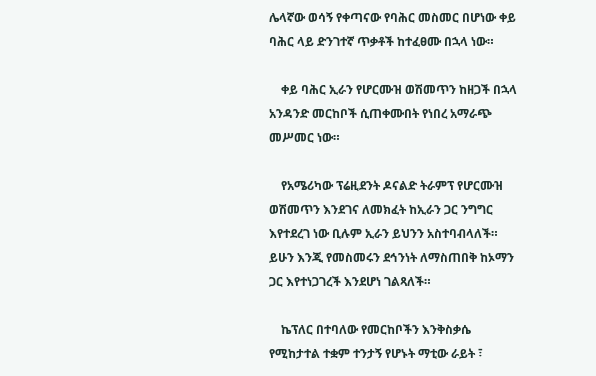ሌላኛው ወሳኝ የቀጣናው የባሕር መስመር በሆነው ቀይ ባሕር ላይ ድንገተኛ ጥቃቶች ከተፈፀሙ በኋላ ነው።

    ቀይ ባሕር ኢራን የሆርሙዝ ወሽመጥን ከዘጋች በኋላ አንዳንድ መርከቦች ሲጠቀሙበት የነበረ አማራጭ መሥመር ነው።

    የአሜሪካው ፕሬዚደንት ዶናልድ ትራምፕ የሆርሙዝ ወሽመጥን እንደገና ለመክፈት ከኢራን ጋር ንግግር እየተደረገ ነው ቢሉም ኢራን ይህንን አስተባብላለች። ይሁን እንጂ የመስመሩን ደኅንነት ለማስጠበቅ ከኦማን ጋር እየተነጋገረች እንደሆነ ገልጻለች።

    ኬፕለር በተባለው የመርከቦችን እንቅስቃሴ የሚከታተል ተቋም ተንታኝ የሆኑት ማቲው ራይት ፣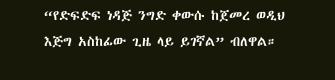“የድፍድፍ ነዳጅ ንግድ ቀውሱ ከጀመረ ወዲህ እጅግ አስከፊው ጊዜ ላይ ይገኛል” ብለዋል።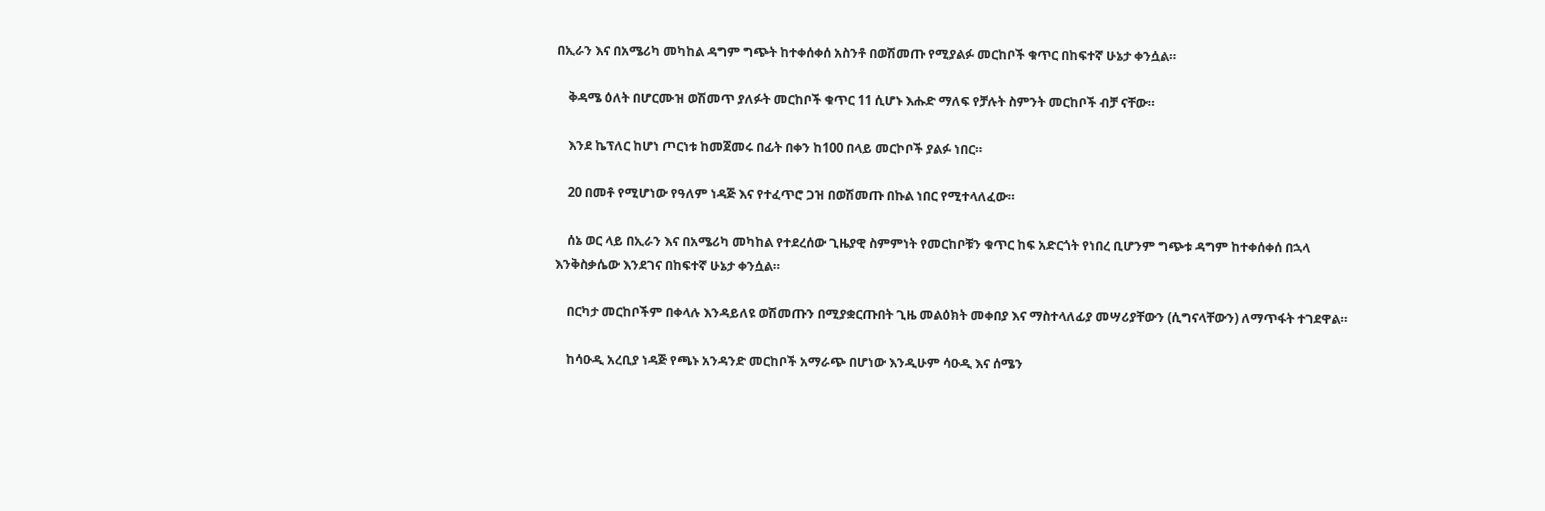በኢራን እና በአሜሪካ መካከል ዳግም ግጭት ከተቀሰቀሰ አስንቶ በወሽመጡ የሚያልፉ መርከቦች ቁጥር በከፍተኛ ሁኔታ ቀንሷል።

    ቅዳሜ ዕለት በሆርሙዝ ወሽመጥ ያለፉት መርከቦች ቁጥር 11 ሲሆኑ እሑድ ማለፍ የቻሉት ስምንት መርከቦች ብቻ ናቸው።

    እንደ ኬፕለር ከሆነ ጦርነቱ ከመጀመሩ በፊት በቀን ከ100 በላይ መርኮቦች ያልፉ ነበር።

    20 በመቶ የሚሆነው የዓለም ነዳጅ እና የተፈጥሮ ጋዝ በወሽመጡ በኩል ነበር የሚተላለፈው።

    ሰኔ ወር ላይ በኢራን እና በአሜሪካ መካከል የተደረሰው ጊዜያዊ ስምምነት የመርከቦቹን ቁጥር ከፍ አድርጎት የነበረ ቢሆንም ግጭቱ ዳግም ከተቀሰቀሰ በኋላ እንቅስቃሴው እንደገና በከፍተኛ ሁኔታ ቀንሷል።

    በርካታ መርከቦችም በቀላሉ እንዳይለዩ ወሽመጡን በሚያቋርጡበት ጊዜ መልዕክት መቀበያ እና ማስተላለፊያ መሣሪያቸውን (ሲግናላቸውን) ለማጥፋት ተገደዋል።

    ከሳዑዲ አረቢያ ነዳጅ የጫኑ አንዳንድ መርከቦች አማራጭ በሆነው እንዲሁም ሳዑዲ እና ሰሜን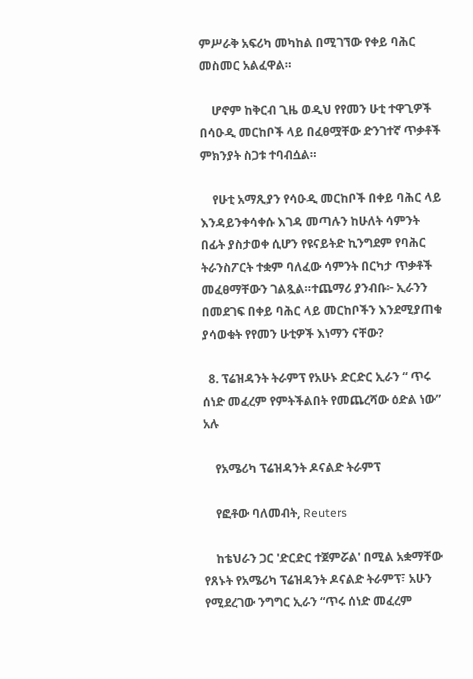ምሥራቅ አፍሪካ መካከል በሚገኘው የቀይ ባሕር መስመር አልፈዋል።

    ሆኖም ከቅርብ ጊዜ ወዲህ የየመን ሁቲ ተዋጊዎች በሳዑዲ መርከቦች ላይ በፈፀሟቸው ድንገተኛ ጥቃቶች ምክንያት ስጋቱ ተባብሷል።

    የሁቲ አማጺያን የሳዑዲ መርከቦች በቀይ ባሕር ላይ እንዳይንቀሳቀሱ እገዳ መጣሉን ከሁለት ሳምንት በፊት ያስታወቀ ሲሆን የዩናይትድ ኪንግደም የባሕር ትራንስፖርት ተቋም ባለፈው ሳምንት በርካታ ጥቃቶች መፈፀማቸውን ገልጿል።ተጨማሪ ያንብቡ፦ ኢራንን በመደገፍ በቀይ ባሕር ላይ መርከቦችን እንደሚያጠቁ ያሳወቁት የየመን ሁቲዎች እነማን ናቸው?

  8. ፕሬዝዳንት ትራምፕ የአሁኑ ድርድር ኢራን “ ጥሩ ሰነድ መፈረም የምትችልበት የመጨረሻው ዕድል ነው” አሉ

    የአሜሪካ ፕሬዝዳንት ዶናልድ ትራምፕ

    የፎቶው ባለመብት, Reuters

    ከቴህራን ጋር 'ድርድር ተጀምሯል' በሚል አቋማቸው የጸኑት የአሜሪካ ፕሬዝዳንት ዶናልድ ትራምፕ፣ አሁን የሚደረገው ንግግር ኢራን “ጥሩ ሰነድ መፈረም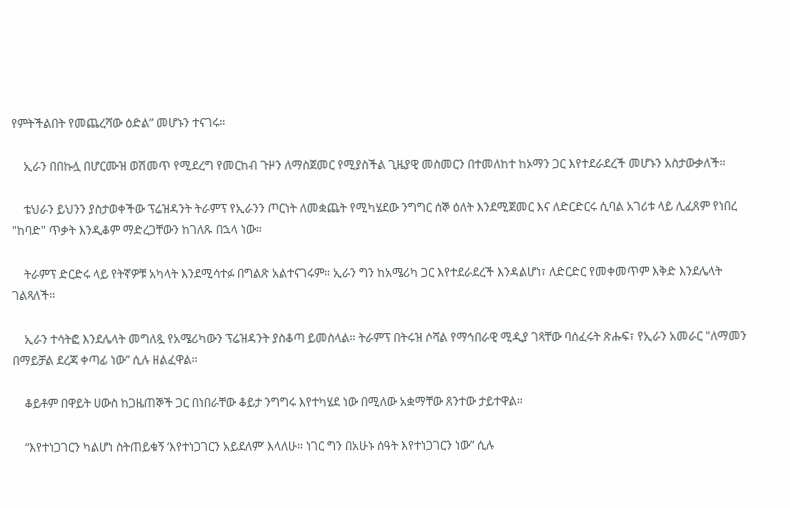የምትችልበት የመጨረሻው ዕድል” መሆኑን ተናገሩ።

    ኢራን በበኩሏ በሆርሙዝ ወሽመጥ የሚደረግ የመርከብ ጉዞን ለማስጀመር የሚያስችል ጊዜያዊ መስመርን በተመለከተ ከኦማን ጋር እየተደራደረች መሆኑን አስታውቃለች።

    ቴህራን ይህንን ያስታወቀችው ፕሬዝዳንት ትራምፕ የኢራንን ጦርነት ለመቋጨት የሚካሄደው ንግግር ሰኞ ዕለት እንደሚጀመር እና ለድርድርሩ ሲባል አገሪቱ ላይ ሊፈጸም የነበረ "ከባድ" ጥቃት እንዲቆም ማድረጋቸውን ከገለጹ በኋላ ነው።

    ትራምፕ ድርድሩ ላይ የትኛዎቹ አካላት እንደሚሳተፉ በግልጽ አልተናገሩም። ኢራን ግን ከአሜሪካ ጋር እየተደራደረች እንዳልሆነ፣ ለድርድር የመቀመጥም እቅድ እንደሌላት ገልጻለች።

    ኢራን ተሳትፎ እንደሌላት መግለጿ የአሜሪካውን ፕሬዝዳንት ያስቆጣ ይመስላል። ትራምፕ በትሩዝ ሶሻል የማኅበራዊ ሚዲያ ገጻቸው ባሰፈሩት ጽሑፍ፣ የኢራን አመራር "ለማመን በማይቻል ደረጃ ቀጣፊ ነው” ሲሉ ዘልፈዋል።

    ቆይቶም በዋይት ሀውስ ከጋዜጠኞች ጋር በነበራቸው ቆይታ ንግግሩ እየተካሄደ ነው በሚለው አቋማቸው ጸንተው ታይተዋል።

    “እየተነጋገርን ካልሆነ ስትጠይቁኝ ‘እየተነጋገርን አይደለም’ እላለሁ። ነገር ግን በአሁኑ ሰዓት እየተነጋገርን ነው” ሲሉ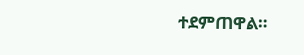ተደምጠዋል።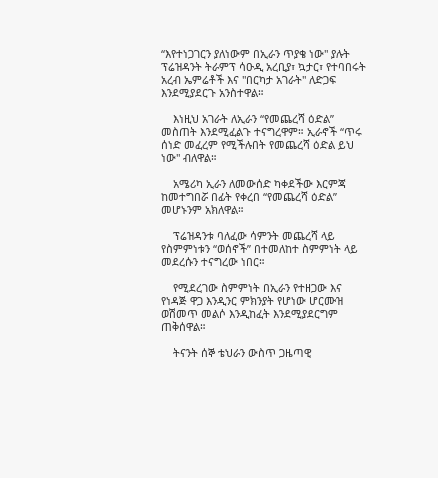“እየተነጋገርን ያለነውም በኢራን ጥያቄ ነው" ያሉት ፕሬዝዳንት ትራምፕ ሳዑዲ አረቢያ፣ ኳታር፣ የተባበሩት አረብ ኤምሬቶች እና "በርካታ አገራት" ለድጋፍ እንደሚያደርጉ አንስተዋል።

    እነዚህ አገራት ለኢራን “የመጨረሻ ዕድል” መስጠት እንደሚፈልጉ ተናግረዋም። ኢራኖች “ጥሩ ሰነድ መፈረም የሚችሉበት የመጨረሻ ዕድል ይህ ነው" ብለዋል።

    አሜሪካ ኢራን ለመውሰድ ካቀደችው እርምጃ ከመተግበሯ በፊት የቀረበ “የመጨረሻ ዕድል” መሆኑንም አክለዋል።

    ፕሬዝዳንቱ ባለፈው ሳምንት መጨረሻ ላይ የስምምነቱን “ወሰኖች” በተመለከተ ስምምነት ላይ መደረሱን ተናግረው ነበር።

    የሚደረገው ስምምነት በኢራን የተዘጋው እና የነዳጅ ዋጋ እንዲንር ምክንያት የሆነው ሆርሙዝ ወሽመጥ መልሶ እንዲከፈት እንደሚያደርግም ጠቅሰዋል።

    ትናንት ሰኞ ቴህራን ውስጥ ጋዜጣዊ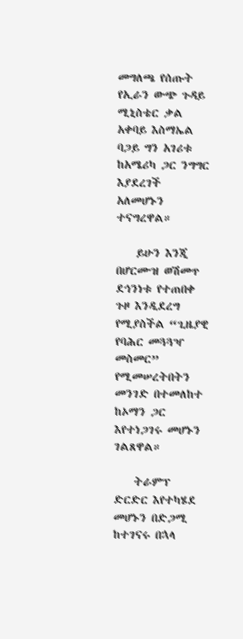መግለጫ የሰጡት የኢራን ውጭ ጉዳይ ሚኒስቴር ቃል አቀባይ እስማኤል ባጋይ ግን አገሪቱ ከአሜሪካ ጋር ንግግር እያደረገች አለመሆኑን ተናግረዋል።

    ይሁን እንጂ በሆርሙዝ ወሽመጥ ደኅንነቱ የተጠበቀ ጉዞ እንዲደረግ የሚያስችል “ጊዜያዊ የባሕር መጓጓዣ መስመር” የሚመሠረትበትን መንገድ በተመለከተ ከኦማን ጋር እየተነጋገሩ መሆኑን ገልጸዋል።

    ትራምፕ ድርድር እየተካሄደ መሆኑን በድጋሚ ከተገናሩ በኋላ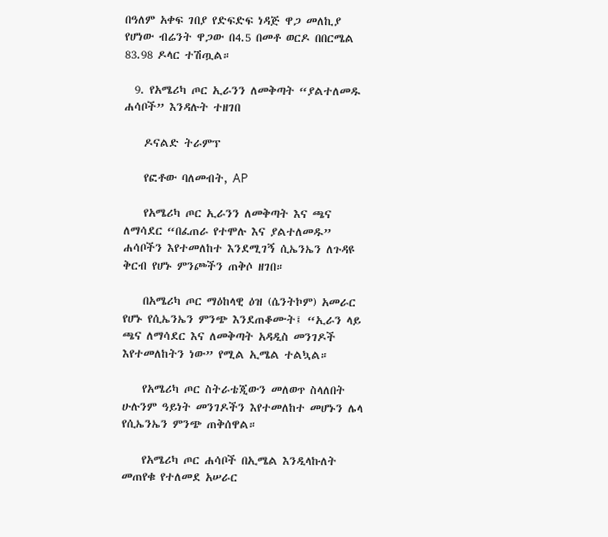በዓለም አቀፍ ገበያ የድፍድፍ ነዳጅ ዋጋ መለኪያ የሆነው ብሬንት ዋጋው በ4.5 በመቶ ወርዶ በበርሜል 83.98 ዶላር ተሽጧል።

  9. የአሜሪካ ጦር ኢራንን ለመቅጣት “ያልተለመዱ ሐሳቦች” እንዳሉት ተዘገበ

    ዶናልድ ትራምፕ

    የፎቶው ባለመብት, AP

    የአሜሪካ ጦር ኢራንን ለመቅጣት እና ጫና ለማሳደር “በፈጠራ የተሞሉ እና ያልተለመዱ” ሐሳቦችን እየተመለከተ እንደሚገኝ ሲኤንኤን ለጉዳዩ ቅርብ የሆኑ ምንጮችን ጠቅሶ ዘገበ።

    በአሜሪካ ጦር ማዕከላዊ ዕዝ (ሴንትኮም) አመራር የሆኑ የሲኤንኤን ምንጭ እንደጠቆሙት፤ “ኢራን ላይ ጫና ለማሳደር እና ለመቅጣት አዳዲስ መንገዶች እየተመለከትን ነው” የሚል ኢሜል ተልኳል።

    የአሜሪካ ጦር ስትራቴጂውን መለወጥ ስላለበት ሁሉንም ዓይነት መንገዶችን እየተመለከተ መሆኑን ሌላ የሲኤንኤን ምንጭ ጠቅሰዋል።

    የአሜሪካ ጦር ሐሳቦች በኢሜል እንዲላኩለት መጠየቁ የተለመደ አሠራር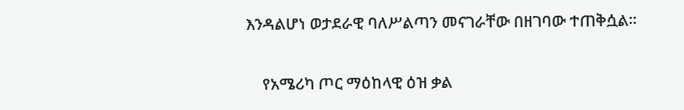እንዳልሆነ ወታደራዊ ባለሥልጣን መናገራቸው በዘገባው ተጠቅሷል።

    የአሜሪካ ጦር ማዕከላዊ ዕዝ ቃል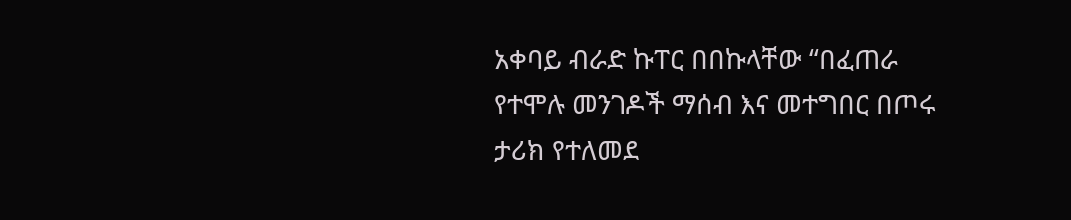አቀባይ ብራድ ኩፐር በበኩላቸው “በፈጠራ የተሞሉ መንገዶች ማሰብ እና መተግበር በጦሩ ታሪክ የተለመደ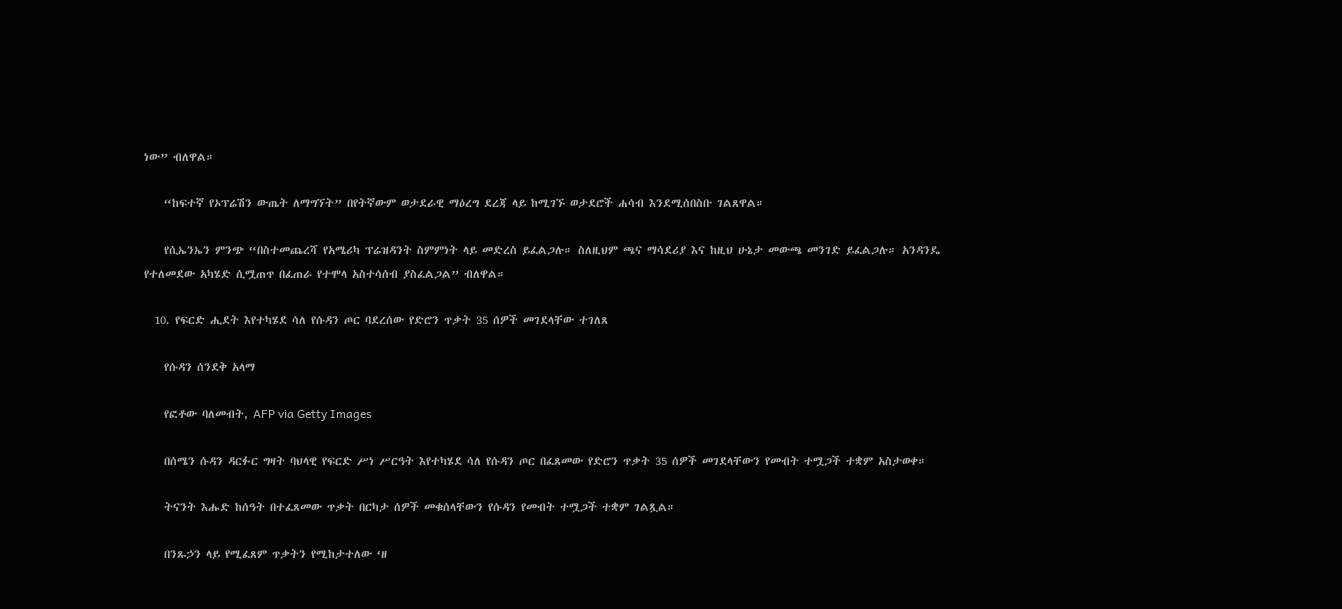ነው” ብለዋል።

    “ከፍተኛ የኦፕሬሽን ውጤት ለማግኘት” በየትኛውም ወታደራዊ ማዕረግ ደረጃ ላይ ከሚገኙ ወታደሮች ሐሳብ እንደሚሰበስቡ ገልጸዋል።

    የሲኤንኤን ምንጭ “በስተመጨረሻ የአሜሪካ ፕሬዝዳንት ስምምነት ላይ መድረስ ይፈልጋሉ። ስለዚህም ጫና ማሳደሪያ እና ከዚህ ሁኔታ መውጫ መንገድ ይፈልጋሉ። አንዳንዴ የተለመደው አካሄድ ሲሟጠጥ በፈጠራ የተሞላ አስተሳሰብ ያስፈልጋል” ብለዋል።

  10. የፍርድ ሒደት እየተካሄደ ሳለ የሱዳን ጦር ባደረሰው የድሮን ጥቃት 35 ሰዎች መገደላቸው ተገለጸ

    የሱዳን ሰንደቅ አላማ

    የፎቶው ባለመብት, AFP via Getty Images

    በሰሜን ሱዳን ዳርፉር ግዛት ባህላዊ የፍርድ ሥነ ሥርዓት እየተካሄደ ሳለ የሱዳን ጦር በፈጸመው የድሮን ጥቃት 35 ሰዎች መገደላቸውን የመብት ተሟጋች ተቋም አስታወቀ።

    ትናንት እሑድ ከሰዓት በተፈጸመው ጥቃት በርካታ ሰዎች መቁሰላቸውን የሱዳን የመብት ተሟጋች ተቋም ገልጿል።

    በንጹኃን ላይ የሚፈጸም ጥቃትን የሚከታተለው ‘ዘ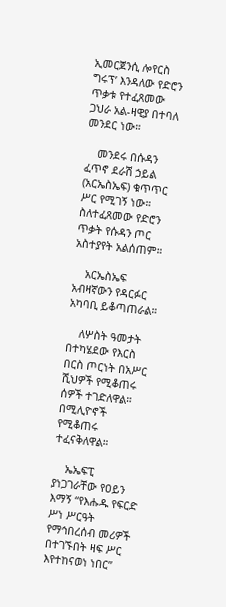ኢመርጀንሲ ሎየርስ ግሩፕ’ እንዳለው የድሮን ጥቃቱ የተፈጸመው ጋህራ አል-ዛዊያ በተባለ መንደር ነው።

    መንደሩ በሱዳን ፈጥኖ ደራሽ ኃይል (አርኤስኤፍ) ቁጥጥር ሥር የሚገኝ ነው። ስለተፈጸመው የድሮን ጥቃት የሱዳን ጦር አስተያየት አልሰጠም።

    አርኤስኤፍ አብዛኛውን የዳርፉር አካባቢ ይቆጣጠራል።

    ለሦስት ዓመታት በተካሄደው የእርስ በርስ ጦርነት በአሥር ሺህዎች የሚቆጠሩ ሰዎች ተገድለዋል። በሚሊዮኖች የሚቆጠሩ ተፈናቅለዋል።

    ኤኤፍፒ ያነጋገራቸው የዐይን እማኝ “የእሑዱ የፍርድ ሥነ ሥርዓት የማኅበረሰብ መሪዎች በተገኙበት ዛፍ ሥር እየተከናወነ ነበር”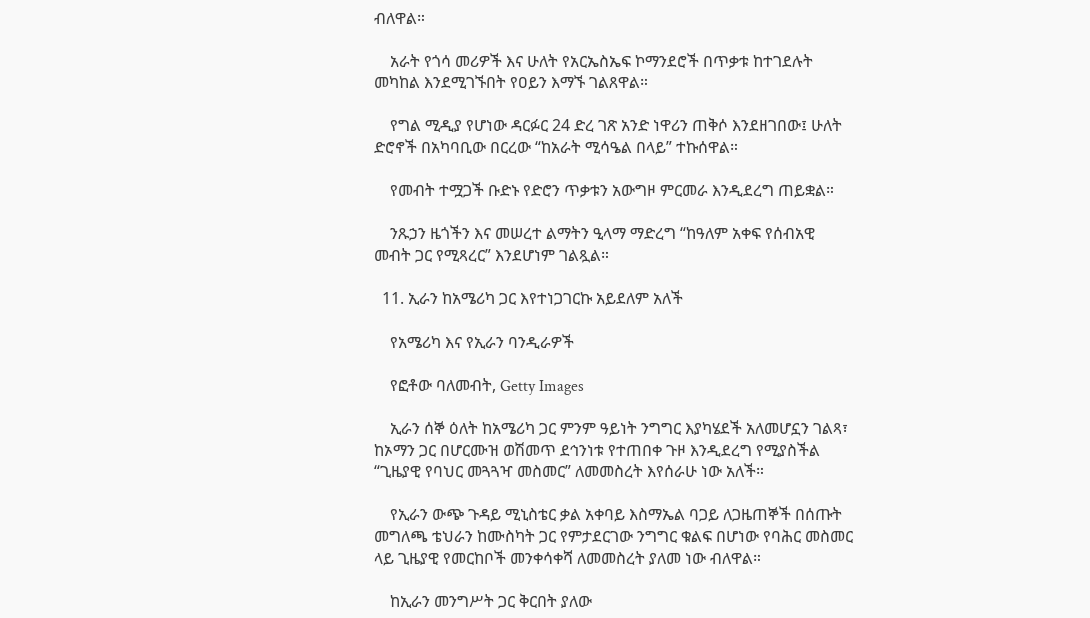ብለዋል።

    አራት የጎሳ መሪዎች እና ሁለት የአርኤስኤፍ ኮማንደሮች በጥቃቱ ከተገደሉት መካከል እንደሚገኙበት የዐይን እማኙ ገልጸዋል።

    የግል ሚዲያ የሆነው ዳርፉር 24 ድረ ገጽ አንድ ነዋሪን ጠቅሶ እንደዘገበው፤ ሁለት ድሮኖች በአካባቢው በርረው “ከአራት ሚሳዔል በላይ” ተኩሰዋል።

    የመብት ተሟጋች ቡድኑ የድሮን ጥቃቱን አውግዞ ምርመራ እንዲደረግ ጠይቋል።

    ንጹኃን ዜጎችን እና መሠረተ ልማትን ዒላማ ማድረግ “ከዓለም አቀፍ የሰብአዊ መብት ጋር የሚጻረር” እንደሆነም ገልጿል።

  11. ኢራን ከአሜሪካ ጋር እየተነጋገርኩ አይደለም አለች

    የአሜሪካ እና የኢራን ባንዲራዎች

    የፎቶው ባለመብት, Getty Images

    ኢራን ሰኞ ዕለት ከአሜሪካ ጋር ምንም ዓይነት ንግግር እያካሄደች አለመሆኗን ገልጻ፣ ከኦማን ጋር በሆርሙዝ ወሽመጥ ደኅንነቱ የተጠበቀ ጉዞ እንዲደረግ የሚያስችል “ጊዜያዊ የባህር መጓጓዣ መስመር” ለመመስረት እየሰራሁ ነው አለች።

    የኢራን ውጭ ጉዳይ ሚኒስቴር ቃል አቀባይ እስማኤል ባጋይ ለጋዜጠኞች በሰጡት መግለጫ ቴህራን ከሙስካት ጋር የምታደርገው ንግግር ቁልፍ በሆነው የባሕር መስመር ላይ ጊዜያዊ የመርከቦች መንቀሳቀሻ ለመመስረት ያለመ ነው ብለዋል።

    ከኢራን መንግሥት ጋር ቅርበት ያለው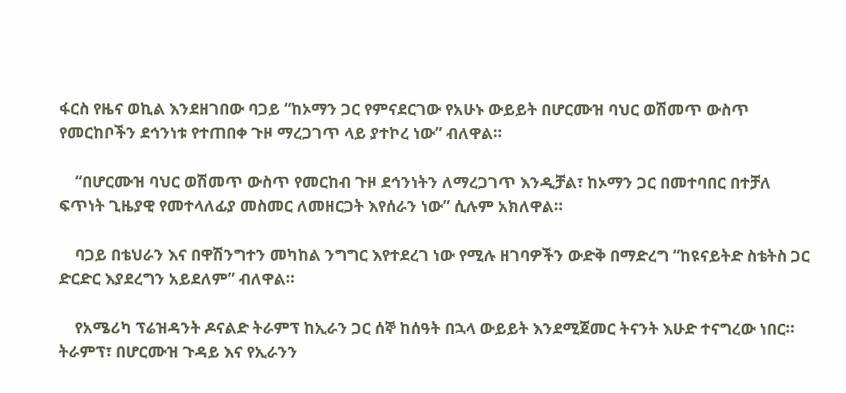ፋርስ የዜና ወኪል እንደዘገበው ባጋይ “ከኦማን ጋር የምናደርገው የአሁኑ ውይይት በሆርሙዝ ባህር ወሽመጥ ውስጥ የመርከቦችን ደኅንነቱ የተጠበቀ ጉዞ ማረጋገጥ ላይ ያተኮረ ነው” ብለዋል።

    “በሆርሙዝ ባህር ወሽመጥ ውስጥ የመርከብ ጉዞ ደኅንነትን ለማረጋገጥ እንዲቻል፣ ከኦማን ጋር በመተባበር በተቻለ ፍጥነት ጊዜያዊ የመተላለፊያ መስመር ለመዘርጋት እየሰራን ነው” ሲሉም አክለዋል።

    ባጋይ በቴህራን እና በዋሽንግተን መካከል ንግግር እየተደረገ ነው የሚሉ ዘገባዎችን ውድቅ በማድረግ “ከዩናይትድ ስቴትስ ጋር ድርድር እያደረግን አይደለም” ብለዋል።

    የአሜሪካ ፕሬዝዳንት ዶናልድ ትራምፕ ከኢራን ጋር ሰኞ ከሰዓት በኋላ ውይይት እንደሚጀመር ትናንት እሁድ ተናግረው ነበር። ትራምፕ፣ በሆርሙዝ ጉዳይ እና የኢራንን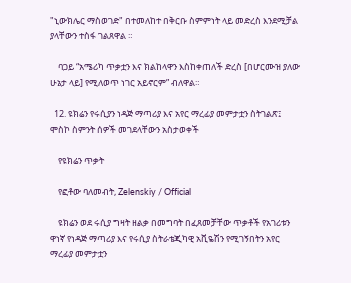"ኒውክሌር ማስወገድ" በተመለከተ በቅርቡ ስምምነት ላይ መድረስ እንደሚቻል ያላቸውን ተስፋ ገልጸዋል ።

    ባጋይ “አሜሪካ ጥቃቷን እና ክልከላዋን እስከቀጠለች ድረስ [በሆርሙዝ ያለው ሁኔታ ላይ] የሚለወጥ ነገር አይኖርም” ብለዋል።

  12. ዩክሬን የሩሲያን ነዳጅ ማጣሪያ እና አየር ማረፊያ መምታቷን ስትገልጽ፤ ሞስኮ ስምንት ሰዎች መገደላቸውን አስታወቀች

    የዩክሬን ጥቃት

    የፎቶው ባለመብት, Zelenskiy / Official

    ዩክሬን ወደ ሩሲያ ግዛት ዘልቃ በመግባት በፈጸመቻቸው ጥቃቶች የአገሪቱን ዋነኛ የነዳጅ ማጣሪያ እና የሩሲያ ስትራቴጂካዊ አቪዬሽን የሚገኝበትን አየር ማረፊያ መምታቷን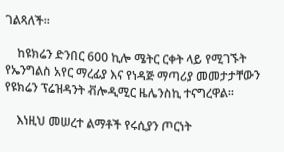ገልጻለች።

    ከዩክሬን ድንበር 600 ኪሎ ሜትር ርቀት ላይ የሚገኙት የኤንግልስ አየር ማረፊያ እና የነዳጅ ማጣሪያ መመታታቸውን የዩክሬን ፕሬዝዳንት ቭሎዲሚር ዜሌንስኪ ተናግረዋል።

    እነዚህ መሠረተ ልማቶች የሩሲያን ጦርነት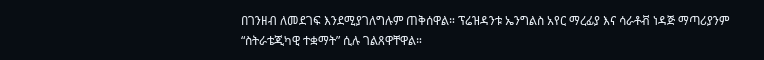በገንዘብ ለመደገፍ እንደሚያገለግሉም ጠቅሰዋል። ፕሬዝዳንቱ ኤንግልስ አየር ማረፊያ እና ሳራቶቭ ነዳጅ ማጣሪያንም “ስትራቴጂካዊ ተቋማት” ሲሉ ገልጸዋቸዋል።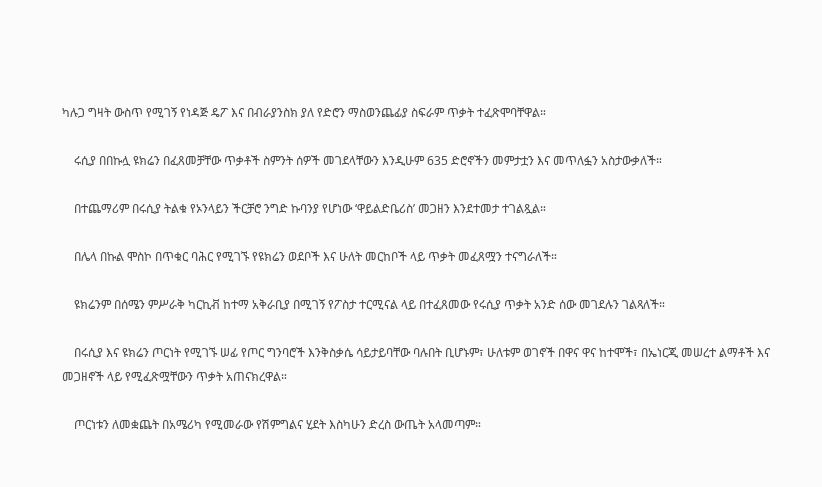ካሉጋ ግዛት ውስጥ የሚገኝ የነዳጅ ዴፖ እና በብራያንስክ ያለ የድሮን ማስወንጨፊያ ስፍራም ጥቃት ተፈጽሞባቸዋል።

    ሩሲያ በበኩሏ ዩክሬን በፈጸመቻቸው ጥቃቶች ስምንት ሰዎች መገደላቸውን እንዲሁም 635 ድሮኖችን መምታቷን እና መጥለፏን አስታውቃለች።

    በተጨማሪም በሩሲያ ትልቁ የኦንላይን ችርቻሮ ንግድ ኩባንያ የሆነው ‘ዋይልድቤሪስ’ መጋዘን እንደተመታ ተገልጿል።

    በሌላ በኩል ሞስኮ በጥቁር ባሕር የሚገኙ የዩክሬን ወደቦች እና ሁለት መርከቦች ላይ ጥቃት መፈጸሟን ተናግራለች።

    ዩክሬንም በሰሜን ምሥራቅ ካርኪቭ ከተማ አቅራቢያ በሚገኝ የፖስታ ተርሚናል ላይ በተፈጸመው የሩሲያ ጥቃት አንድ ሰው መገደሉን ገልጻለች።

    በሩሲያ እና ዩክሬን ጦርነት የሚገኙ ሠፊ የጦር ግንባሮች እንቅስቃሴ ሳይታይባቸው ባሉበት ቢሆኑም፣ ሁለቱም ወገኖች በዋና ዋና ከተሞች፣ በኤነርጂ መሠረተ ልማቶች እና መጋዘኖች ላይ የሚፈጽሟቸውን ጥቃት አጠናክረዋል።

    ጦርነቱን ለመቋጨት በአሜሪካ የሚመራው የሽምግልና ሂደት እስካሁን ድረስ ውጤት አላመጣም።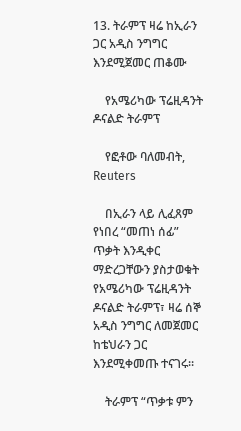13. ትራምፕ ዛሬ ከኢራን ጋር አዲስ ንግግር እንደሚጀመር ጠቆሙ

    የአሜሪካው ፕሬዚዳንት ዶናልድ ትራምፕ

    የፎቶው ባለመብት, Reuters

    በኢራን ላይ ሊፈጸም የነበረ “መጠነ ሰፊ” ጥቃት እንዲቀር ማድረጋቸውን ያስታወቁት የአሜሪካው ፕሬዚዳንት ዶናልድ ትራምፕ፣ ዛሬ ሰኞ አዲስ ንግግር ለመጀመር ከቴህራን ጋር እንደሚቀመጡ ተናገሩ።

    ትራምፕ “ጥቃቱ ምን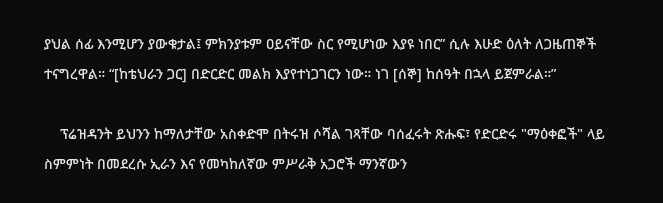ያህል ሰፊ እንሚሆን ያውቁታል፤ ምክንያቱም ዐይናቸው ስር የሚሆነው እያዩ ነበር” ሲሉ እሁድ ዕለት ለጋዜጠኞች ተናግረዋል። “[ከቴህራን ጋር] በድርድር መልክ እያየተነጋገርን ነው። ነገ [ሰኞ] ከሰዓት በኋላ ይጀምራል።”

    ፕሬዝዳንት ይህንን ከማለታቸው አስቀድሞ በትሩዝ ሶሻል ገጻቸው ባሰፈሩት ጽሑፍ፣ የድርድሩ "ማዕቀፎች" ላይ ስምምነት በመደረሱ ኢራን እና የመካከለኛው ምሥራቅ አጋሮች ማንኛውን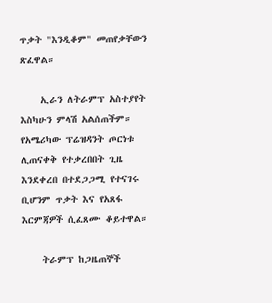ጥቃት "እንዲቆም" መጠየቃቸውን ጽፈዋል።

    ኢራን ለትራምፕ አስተያየት እስካሁን ምላሽ አልሰጠችም። የአሜሪካው ፕሬዝዳንት ጦርነቱ ሊጠናቀቅ የተቃረበበት ጊዜ እንደቀረበ በተደጋጋሚ የተናገሩ ቢሆንም ጥቃት እና የአጸፋ እርምጃዎች ሲፈጸሙ ቆይተዋል።

    ትራምፕ ከጋዜጠኞች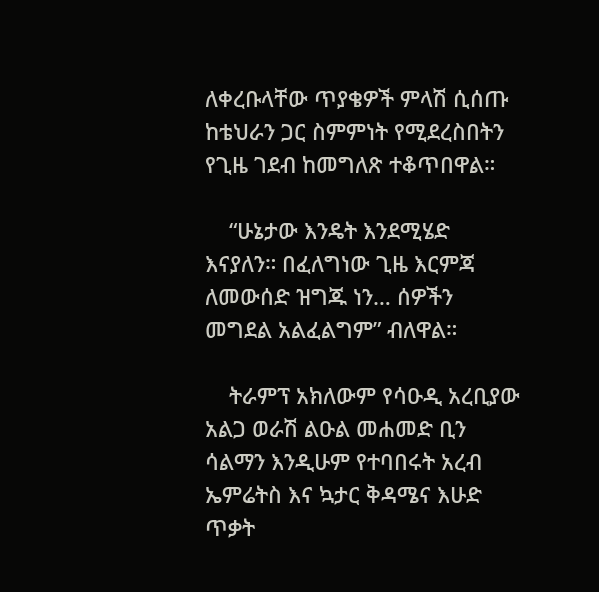ለቀረቡላቸው ጥያቄዎች ምላሽ ሲሰጡ ከቴህራን ጋር ስምምነት የሚደረስበትን የጊዜ ገደብ ከመግለጽ ተቆጥበዋል።

    “ሁኔታው እንዴት እንደሚሄድ እናያለን። በፈለግነው ጊዜ እርምጃ ለመውሰድ ዝግጁ ነን… ሰዎችን መግደል አልፈልግም” ብለዋል።

    ትራምፕ አክለውም የሳዑዲ አረቢያው አልጋ ወራሽ ልዑል መሐመድ ቢን ሳልማን እንዲሁም የተባበሩት አረብ ኤምሬትስ እና ኳታር ቅዳሜና እሁድ ጥቃት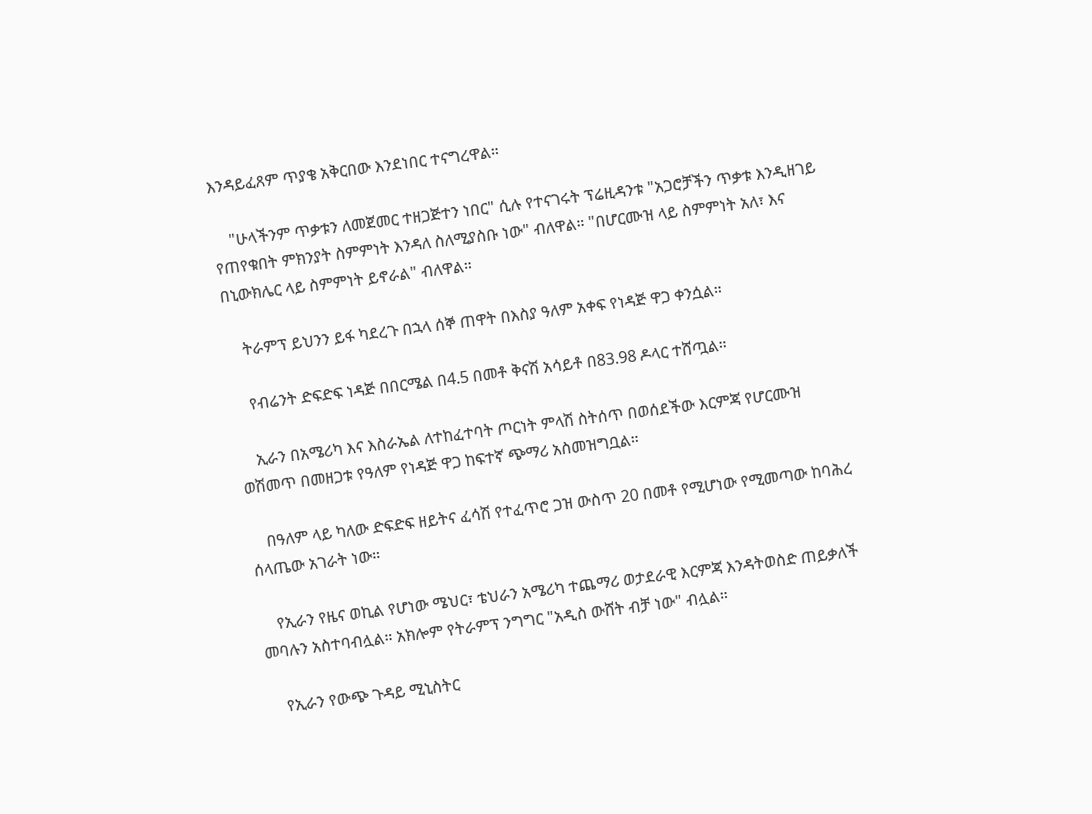እንዳይፈጸም ጥያቄ አቅርበው እንደነበር ተናግረዋል።

    "ሁላችንም ጥቃቱን ለመጀመር ተዘጋጅተን ነበር" ሲሉ የተናገሩት ፕሬዚዳንቱ "አጋሮቻችን ጥቃቱ እንዲዘገይ የጠየቁበት ምክንያት ስምምነት እንዳለ ስለሚያስቡ ነው" ብለዋል። "በሆርሙዝ ላይ ስምምነት አለ፣ እና በኒውክሌር ላይ ስምምነት ይኖራል" ብለዋል።

    ትራምፕ ይህንን ይፋ ካደረጉ በኋላ ሰኞ ጠዋት በእስያ ዓለም አቀፍ የነዳጅ ዋጋ ቀንሷል።

    የብሬንት ድፍድፍ ነዳጅ በበርሜል በ4.5 በመቶ ቅናሽ አሳይቶ በ83.98 ዶላር ተሸጧል።

    ኢራን በአሜሪካ እና እስራኤል ለተከፈተባት ጦርነት ምላሽ ስትሰጥ በወሰደችው እርምጃ የሆርሙዝ ወሽመጥ በመዘጋቱ የዓለም የነዳጅ ዋጋ ከፍተኛ ጭማሪ አስመዝግቧል።

    በዓለም ላይ ካለው ድፍድፍ ዘይትና ፈሳሽ የተፈጥሮ ጋዝ ውስጥ 20 በመቶ የሚሆነው የሚመጣው ከባሕረ ሰላጤው አገራት ነው።

    የኢራን የዜና ወኪል የሆነው ሜህር፣ ቴህራን አሜሪካ ተጨማሪ ወታደራዊ እርምጃ እንዳትወስድ ጠይቃለች መባሉን አስተባብሏል። አክሎም የትራምፕ ንግግር "አዲስ ውሸት ብቻ ነው" ብሏል።

    የኢራን የውጭ ጉዳይ ሚኒስትር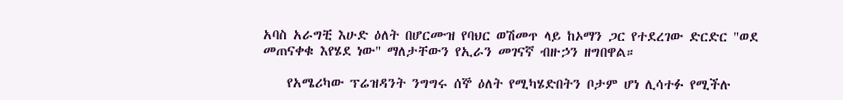አባስ አራግቺ እሁድ ዕለት በሆርሙዝ የባህር ወሽመጥ ላይ ከኦማን ጋር የተደረገው ድርድር "ወደ መጠናቀቁ እየሄደ ነው" ማለታቸውን የኢራን መገናኛ ብዙኃን ዘግበዋል።

    የአሜሪካው ፕሬዝዳንት ንግግሩ ሰኞ ዕለት የሚካሄድበትን ቦታም ሆነ ሊሳተፉ የሚችሉ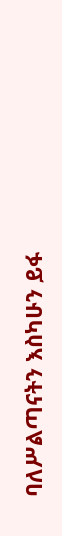ባለሥልጣናትን እስካሁን ይፋ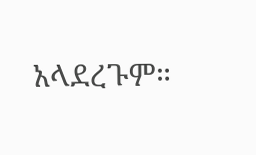አላደረጉም።